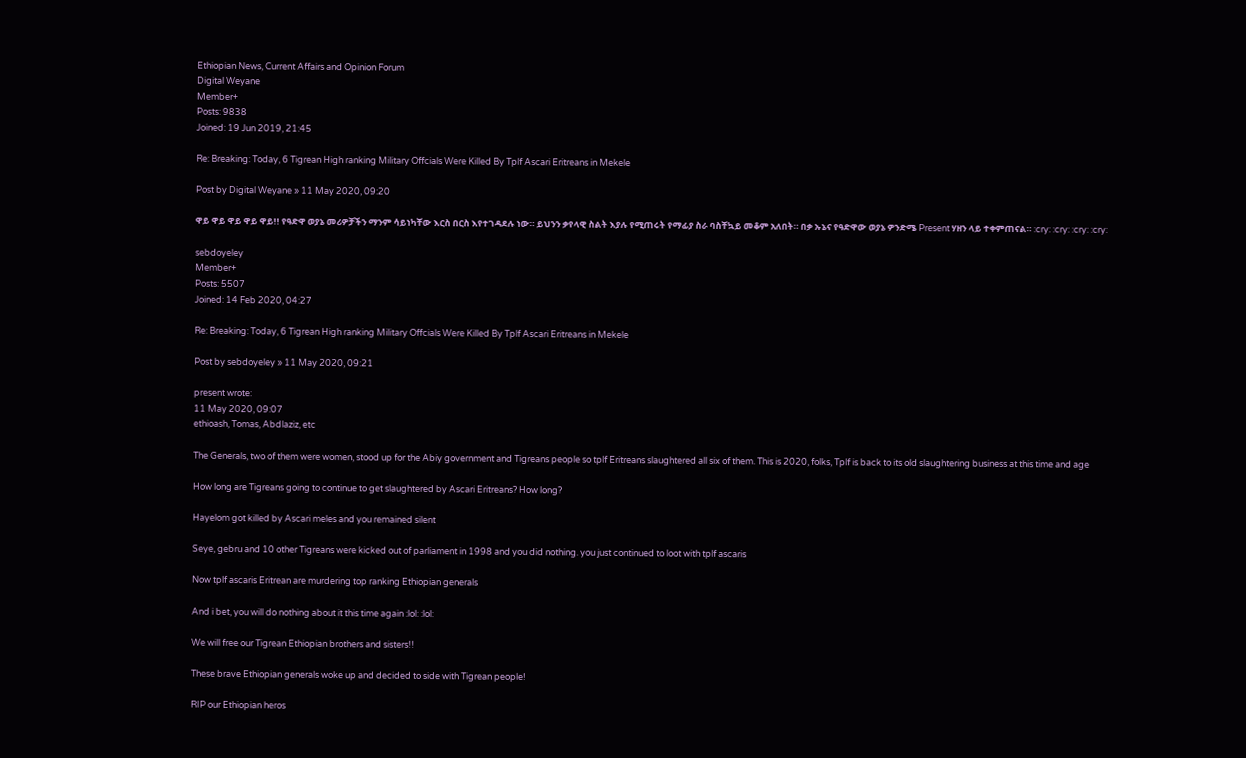Ethiopian News, Current Affairs and Opinion Forum
Digital Weyane
Member+
Posts: 9838
Joined: 19 Jun 2019, 21:45

Re: Breaking: Today, 6 Tigrean High ranking Military Offcials Were Killed By Tplf Ascari Eritreans in Mekele

Post by Digital Weyane » 11 May 2020, 09:20

ዋይ ዋይ ዋይ ዋይ ዋይ!! የዓድዋ ወያኔ መሪዎቻችን ማንም ሳይነካቸው እርስ በርስ እየተገዳደሉ ነው። ይህንን ቃየላዊ ስልት እያሉ የሚጠሩት የማፊያ ስራ ባስቸኳይ መቆም አለበት። በቃ ኡኔና የዓድዋው ወያኔ ዎንድሜ Present ሃዘን ላይ ተቀምጠናል። :cry: :cry: :cry: :cry:

sebdoyeley
Member+
Posts: 5507
Joined: 14 Feb 2020, 04:27

Re: Breaking: Today, 6 Tigrean High ranking Military Offcials Were Killed By Tplf Ascari Eritreans in Mekele

Post by sebdoyeley » 11 May 2020, 09:21

present wrote:
11 May 2020, 09:07
ethioash, Tomas, Abdlaziz, etc

The Generals, two of them were women, stood up for the Abiy government and Tigreans people so tplf Eritreans slaughtered all six of them. This is 2020, folks, Tplf is back to its old slaughtering business at this time and age

How long are Tigreans going to continue to get slaughtered by Ascari Eritreans? How long?

Hayelom got killed by Ascari meles and you remained silent

Seye, gebru and 10 other Tigreans were kicked out of parliament in 1998 and you did nothing. you just continued to loot with tplf ascaris

Now tplf ascaris Eritrean are murdering top ranking Ethiopian generals

And i bet, you will do nothing about it this time again :lol: :lol:

We will free our Tigrean Ethiopian brothers and sisters!!

These brave Ethiopian generals woke up and decided to side with Tigrean people!

RIP our Ethiopian heros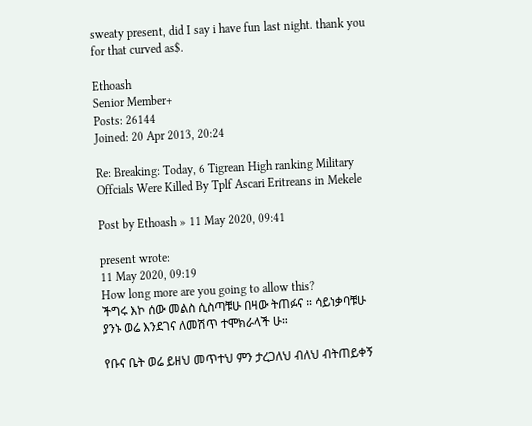sweaty present, did I say i have fun last night. thank you for that curved as$.

Ethoash
Senior Member+
Posts: 26144
Joined: 20 Apr 2013, 20:24

Re: Breaking: Today, 6 Tigrean High ranking Military Offcials Were Killed By Tplf Ascari Eritreans in Mekele

Post by Ethoash » 11 May 2020, 09:41

present wrote:
11 May 2020, 09:19
How long more are you going to allow this?
ችግሩ እኮ ሰው መልስ ሲስጣቹሁ በዛው ትጠፉና ። ሳይነቃባቹሁ ያንኑ ወሬ እንደገና ለመሽጥ ተሞክራላች ሁ።

የቡና ቤት ወሬ ይዘህ መጥተህ ምን ታረጋለህ ብለህ ብትጠይቀኝ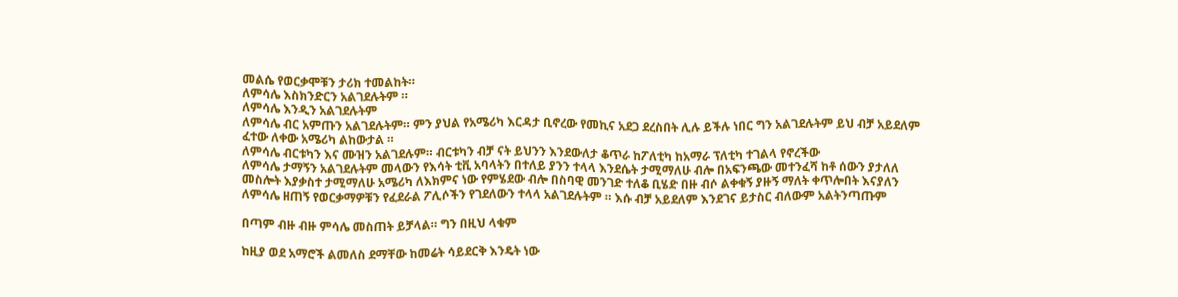መልሴ የወርቃሞቹን ታሪክ ተመልከት።
ለምሳሌ እስክንድርን አልገደሉትም ።
ለምሳሌ እንዲን አልገደሉትም
ለምሳሌ ብር አምጡን አልገደሉትም። ምን ያህል የአሜሪካ እርዳታ ቢኖረው የመኪና አደጋ ደረስበት ሊሉ ይችሉ ነበር ግን አልገደሉትም ይህ ብቻ አይደለም ፈተው ለቀው አሜሪካ ልከውታል ።
ለምሳሌ ብርቱካን እና ሙዝን አልገደሉም። ብርቱካን ብቻ ናት ይህንን እንደውለታ ቆጥራ ከፖለቲካ ከአማራ ፕለቲካ ተገልላ የኖረችው
ለምሳሌ ታማኝን አልገደሉትም መላውን የእሳት ቲቪ አባላትን በተለይ ያንን ተላላ እንደሴት ታሚማለሁ ብሎ በአፍንጫው መተንፈሻ ከቶ ሰውን ያታለለ መስሎት እያቃስተ ታሚማለሁ አሜሪካ ለእክምና ነው የምሄደው ብሎ በስባዊ መንገድ ተለቆ ቢሄድ በዙ ብሶ ልቀቁኝ ያዙኝ ማለት ቀጥሎበት እናያለን
ለምሳሌ ዘጠኝ የወርቃማዎቹን የፈደራል ፖሊሶችን የገደለውን ተላላ አልገደሉትም ። እሱ ብቻ አይደለም እንደገና ይታስር ብለውም አልትንጣጡም

በጣም ብዙ ብዙ ምሳሌ መስጠት ይቻላል። ግን በዚህ ላቁም

ከዚያ ወደ አማሮች ልመለስ ደማቸው ከመሬት ሳይደርቅ እንዴት ነው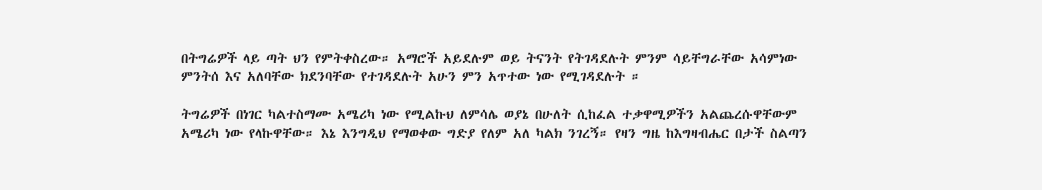በትግሬዎች ላይ ጣት ህን የምትቀስረው። አማሮች አይደሉም ወይ ትናንት የትገዳደሉት ምንም ሳይቸግራቸው አሳምነው ምንትሰ እና አለባቸው ክደንባቸው የተገዳደሉት አሁን ምን አጥተው ነው የሚገዳደሉት ።

ትግሬዎች በነገር ካልተስማሙ አሜሪካ ነው የሚልኩህ ለምሳሌ ወያኔ በሁለት ሲከፈል ተቃዋሚዎችን አልጨረሱዋቸውም አሜሪካ ነው የላኩዋቸው። እኔ እንግዲህ የማወቀው ግድያ የለም አለ ካልክ ንገረኝ። የዛን ግዜ ከእግዛብሔር በታች ስልጣን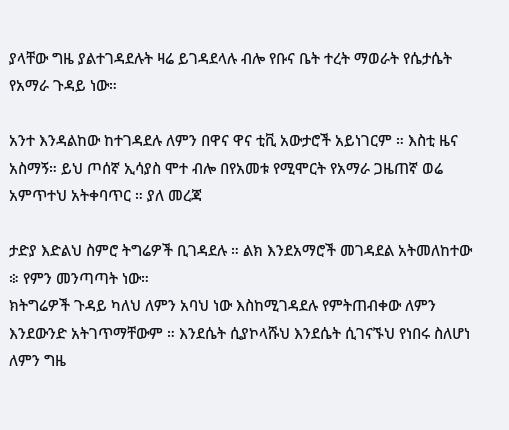ያላቸው ግዜ ያልተገዳደሉት ዛሬ ይገዳደላሉ ብሎ የቡና ቤት ተረት ማወራት የሴታሴት የአማራ ጉዳይ ነው።

አንተ እንዳልከው ከተገዳደሉ ለምን በዋና ዋና ቲቪ አውታሮች አይነገርም ። እስቲ ዜና አስማኝ። ይህ ጦሰኛ ኢሳያስ ሞተ ብሎ በየአመቱ የሚሞርት የአማራ ጋዜጠኛ ወሬ አምጥተህ አትቀባጥር ። ያለ መረጃ

ታድያ እድልህ ስምሮ ትግሬዎች ቢገዳደሉ ። ልክ እንደአማሮች መገዳደል አትመለከተው ፨ የምን መንጣጣት ነው።
ክትግሬዎች ጉዳይ ካለህ ለምን አባህ ነው እስከሚገዳደሉ የምትጠብቀው ለምን እንደውንድ አትገጥማቸውም ። እንደሴት ሲያኮላሹህ እንደሴት ሲገናኙህ የነበሩ ስለሆነ ለምን ግዜ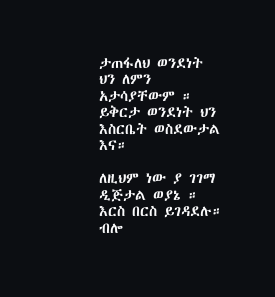ታጠፋለህ ወንደነት ህን ለምን አታሳያቸውም ። ይቅርታ ወንደነት ህን እስርቤት ወስደውታል እና።

ለዚህም ነው ያ ገገማ ዲጅታል ወያኔ ። እርስ በርስ ይገዳደሉ። ብሎ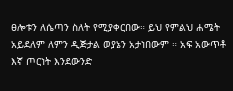ፀሎቱን ለሴጣን ስለት የሚያቀርበው። ይህ የምልህ ሐሜት አይደለም ለምን ዲጅታል ወያኔን አታነበውም ። አፍ አውጥቶ እኛ ጦርነት እንደውንድ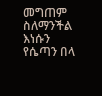መግጠም ስለማንችል እነሱን የሴጣን በላ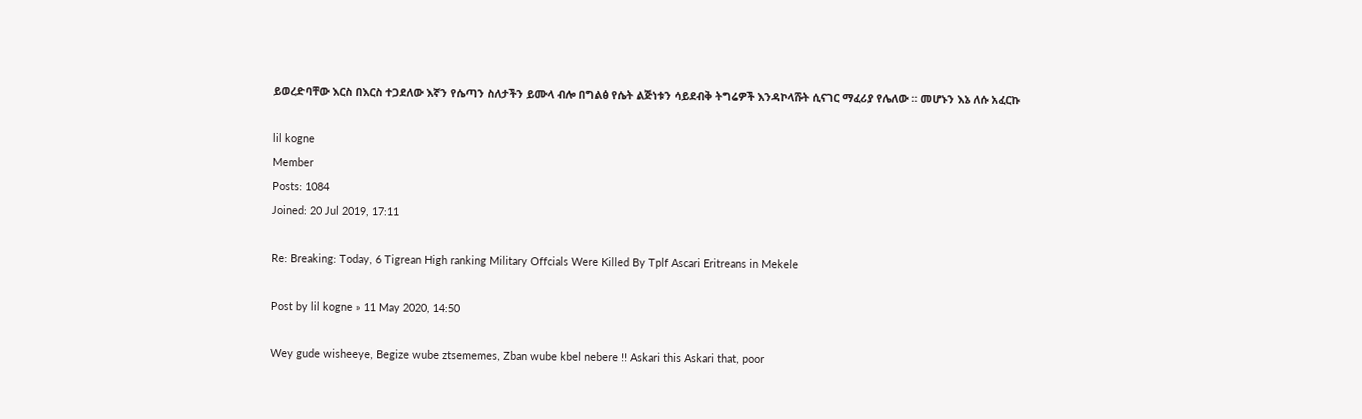ይወረድባቸው እርስ በእርስ ተጋደለው እኛን የሴጣን ስለታችን ይሙላ ብሎ በግልፅ የሴት ልጅነቱን ሳይደብቅ ትግሬዎች እንዳኮላሹት ሲናገር ማፈሪያ የሌለው ። መሆኑን እኔ ለሱ አፈርኩ

lil kogne
Member
Posts: 1084
Joined: 20 Jul 2019, 17:11

Re: Breaking: Today, 6 Tigrean High ranking Military Offcials Were Killed By Tplf Ascari Eritreans in Mekele

Post by lil kogne » 11 May 2020, 14:50

Wey gude wisheeye, Begize wube ztsememes, Zban wube kbel nebere !! Askari this Askari that, poor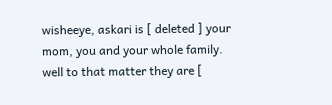wisheeye, askari is [ deleted ] your mom, you and your whole family. well to that matter they are [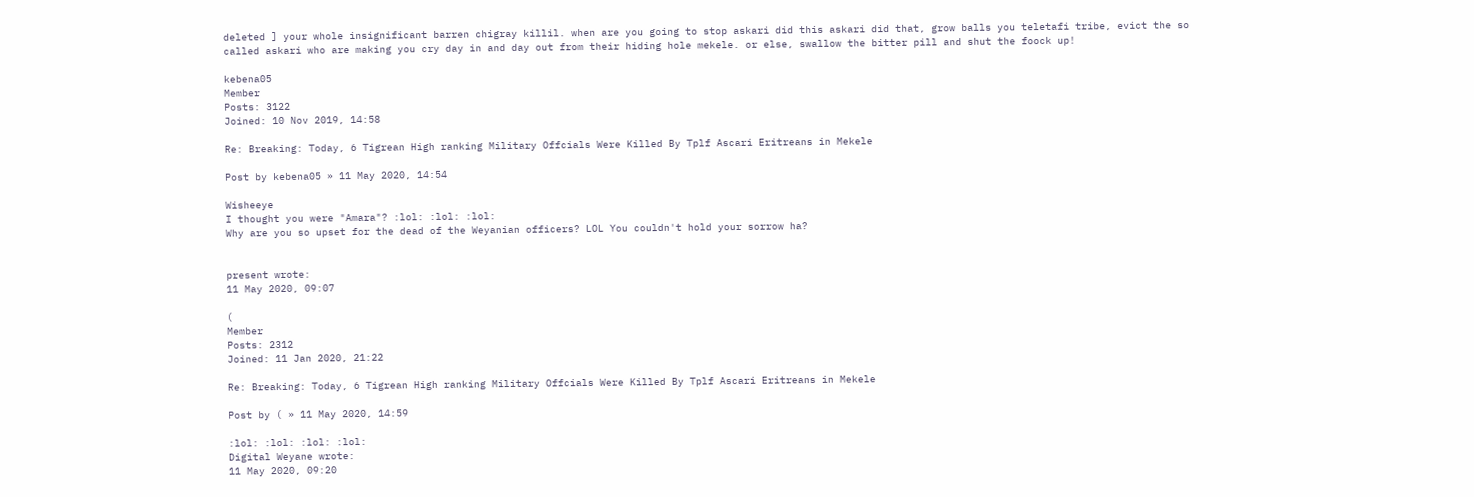deleted ] your whole insignificant barren chigray killil. when are you going to stop askari did this askari did that, grow balls you teletafi tribe, evict the so called askari who are making you cry day in and day out from their hiding hole mekele. or else, swallow the bitter pill and shut the foock up!

kebena05
Member
Posts: 3122
Joined: 10 Nov 2019, 14:58

Re: Breaking: Today, 6 Tigrean High ranking Military Offcials Were Killed By Tplf Ascari Eritreans in Mekele

Post by kebena05 » 11 May 2020, 14:54

Wisheeye
I thought you were "Amara"? :lol: :lol: :lol:
Why are you so upset for the dead of the Weyanian officers? LOL You couldn't hold your sorrow ha?


present wrote:
11 May 2020, 09:07

(
Member
Posts: 2312
Joined: 11 Jan 2020, 21:22

Re: Breaking: Today, 6 Tigrean High ranking Military Offcials Were Killed By Tplf Ascari Eritreans in Mekele

Post by ( » 11 May 2020, 14:59

:lol: :lol: :lol: :lol:
Digital Weyane wrote:
11 May 2020, 09:20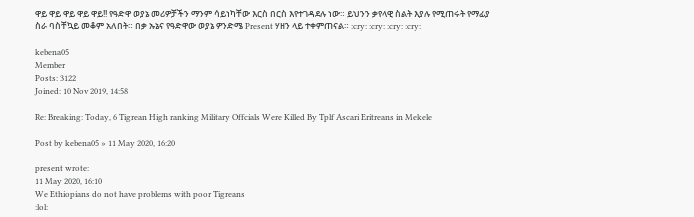ዋይ ዋይ ዋይ ዋይ ዋይ!! የዓድዋ ወያኔ መሪዎቻችን ማንም ሳይነካቸው እርስ በርስ እየተገዳደሉ ነው። ይህንን ቃየላዊ ስልት እያሉ የሚጠሩት የማፊያ ስራ ባስቸኳይ መቆም አለበት። በቃ ኡኔና የዓድዋው ወያኔ ዎንድሜ Present ሃዘን ላይ ተቀምጠናል። :cry: :cry: :cry: :cry:

kebena05
Member
Posts: 3122
Joined: 10 Nov 2019, 14:58

Re: Breaking: Today, 6 Tigrean High ranking Military Offcials Were Killed By Tplf Ascari Eritreans in Mekele

Post by kebena05 » 11 May 2020, 16:20

present wrote:
11 May 2020, 16:10
We Ethiopians do not have problems with poor Tigreans
:lol: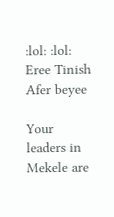:lol: :lol:
Eree Tinish Afer beyee

Your leaders in Mekele are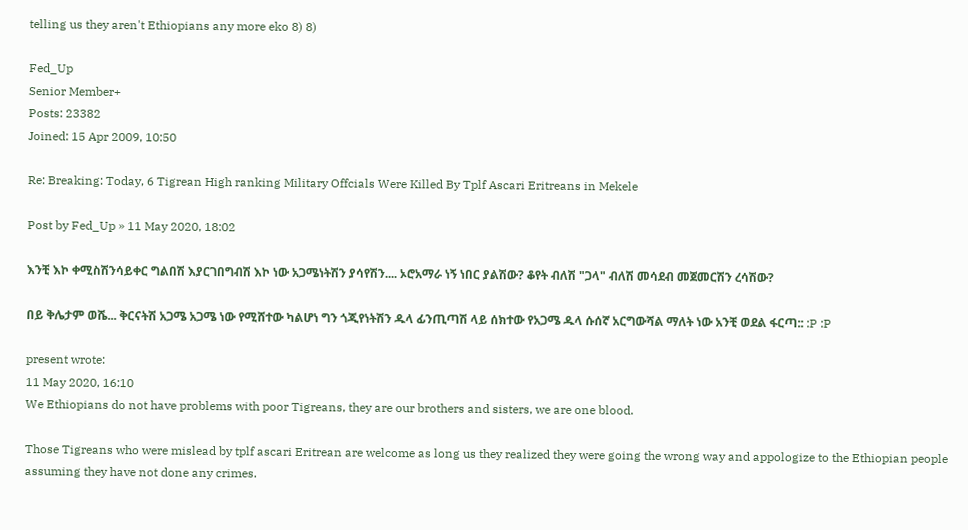telling us they aren't Ethiopians any more eko 8) 8)

Fed_Up
Senior Member+
Posts: 23382
Joined: 15 Apr 2009, 10:50

Re: Breaking: Today, 6 Tigrean High ranking Military Offcials Were Killed By Tplf Ascari Eritreans in Mekele

Post by Fed_Up » 11 May 2020, 18:02

እንቺ እኮ ቀሚስሽንሳይቀር ግልበሽ እያርገበግብሽ እኮ ነው አጋሜነትሽን ያሳየሽን.... ኦሮአማራ ነኝ ነበር ያልሽው? ቆየት ብለሽ "ጋላ" ብለሽ መሳደብ መጀመርሽን ረሳሽው?

በይ ቅሌታም ወሼ... ቅርናትሽ አጋሜ አጋሜ ነው የሚሸተው ካልሆነ ግን ጎጂየነትሽን ዱላ ፊንጢጣሽ ላይ ሰክተው የአጋሜ ዱላ ሱሰኛ አርግውሻል ማለት ነው አንቺ ወደል ፋርጣ:: :P :P

present wrote:
11 May 2020, 16:10
We Ethiopians do not have problems with poor Tigreans, they are our brothers and sisters, we are one blood.

Those Tigreans who were mislead by tplf ascari Eritrean are welcome as long us they realized they were going the wrong way and appologize to the Ethiopian people assuming they have not done any crimes.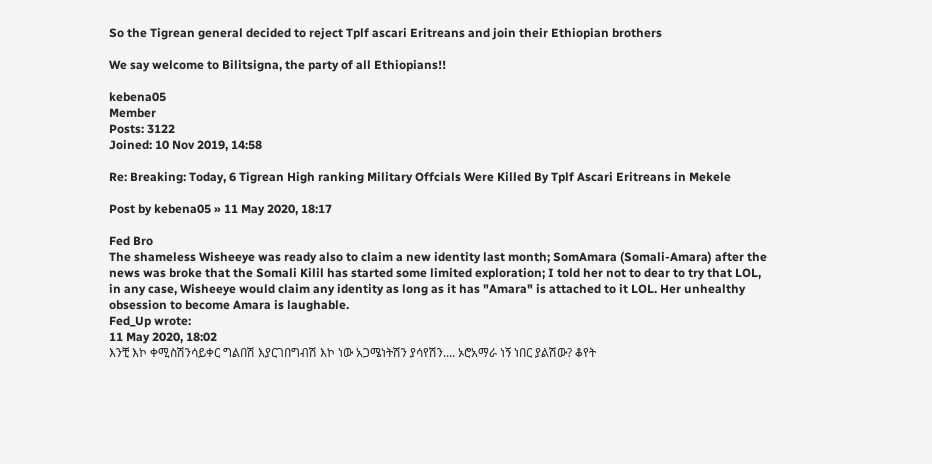So the Tigrean general decided to reject Tplf ascari Eritreans and join their Ethiopian brothers

We say welcome to Bilitsigna, the party of all Ethiopians!!

kebena05
Member
Posts: 3122
Joined: 10 Nov 2019, 14:58

Re: Breaking: Today, 6 Tigrean High ranking Military Offcials Were Killed By Tplf Ascari Eritreans in Mekele

Post by kebena05 » 11 May 2020, 18:17

Fed Bro
The shameless Wisheeye was ready also to claim a new identity last month; SomAmara (Somali-Amara) after the news was broke that the Somali Kilil has started some limited exploration; I told her not to dear to try that LOL, in any case, Wisheeye would claim any identity as long as it has "Amara" is attached to it LOL. Her unhealthy obsession to become Amara is laughable.
Fed_Up wrote:
11 May 2020, 18:02
እንቺ እኮ ቀሚስሽንሳይቀር ግልበሽ እያርገበግብሽ እኮ ነው አጋሜነትሽን ያሳየሽን.... ኦሮአማራ ነኝ ነበር ያልሽው? ቆየት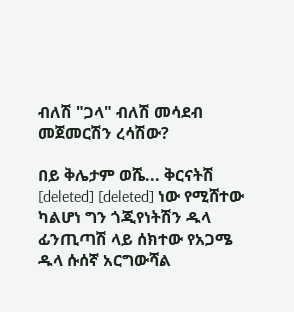ብለሽ "ጋላ" ብለሽ መሳደብ መጀመርሽን ረሳሽው?

በይ ቅሌታም ወሼ... ቅርናትሽ [deleted] [deleted] ነው የሚሸተው ካልሆነ ግን ጎጂየነትሽን ዱላ ፊንጢጣሽ ላይ ሰክተው የአጋሜ ዱላ ሱሰኛ አርግውሻል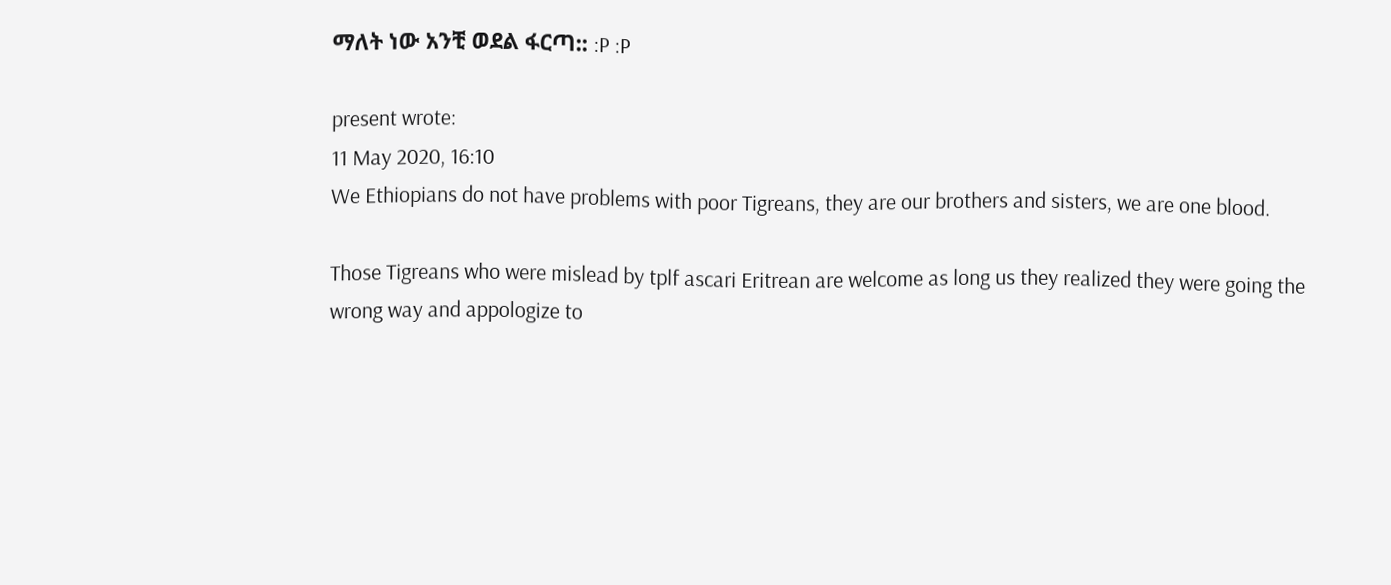ማለት ነው አንቺ ወደል ፋርጣ:: :P :P

present wrote:
11 May 2020, 16:10
We Ethiopians do not have problems with poor Tigreans, they are our brothers and sisters, we are one blood.

Those Tigreans who were mislead by tplf ascari Eritrean are welcome as long us they realized they were going the wrong way and appologize to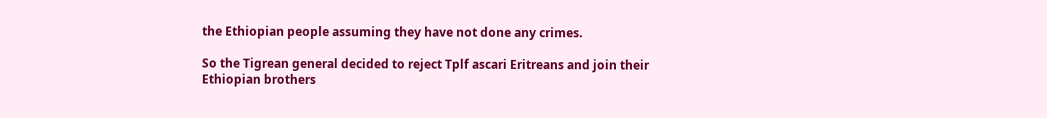the Ethiopian people assuming they have not done any crimes.

So the Tigrean general decided to reject Tplf ascari Eritreans and join their Ethiopian brothers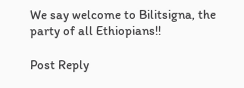We say welcome to Bilitsigna, the party of all Ethiopians!!

Post Reply